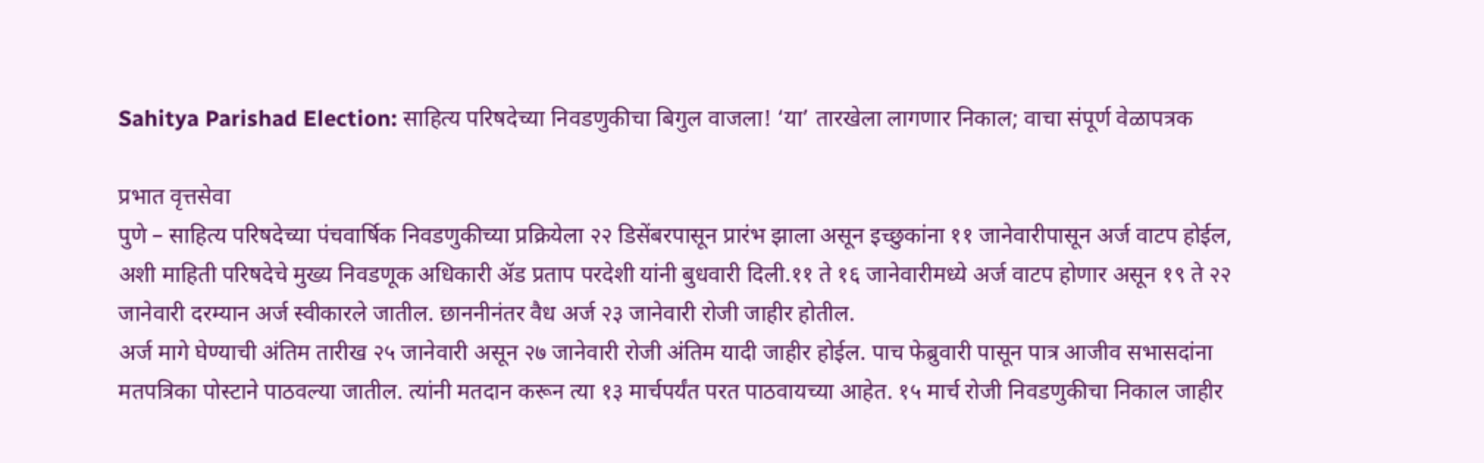Sahitya Parishad Election: साहित्य परिषदेच्या निवडणुकीचा बिगुल वाजला! ‘या’ तारखेला लागणार निकाल; वाचा संपूर्ण वेळापत्रक

प्रभात वृत्तसेवा
पुणे – साहित्य परिषदेच्या पंचवार्षिक निवडणुकीच्या प्रक्रियेला २२ डिसेंबरपासून प्रारंभ झाला असून इच्छुकांना ११ जानेवारीपासून अर्ज वाटप होईल, अशी माहिती परिषदेचे मुख्य निवडणूक अधिकारी ॲड प्रताप परदेशी यांनी बुधवारी दिली.११ ते १६ जानेवारीमध्ये अर्ज वाटप होणार असून १९ ते २२ जानेवारी दरम्यान अर्ज स्वीकारले जातील. छाननीनंतर वैध अर्ज २३ जानेवारी रोजी जाहीर होतील.
अर्ज मागे घेण्याची अंतिम तारीख २५ जानेवारी असून २७ जानेवारी रोजी अंतिम यादी जाहीर होईल. पाच फेब्रुवारी पासून पात्र आजीव सभासदांना मतपत्रिका पोस्टाने पाठवल्या जातील. त्यांनी मतदान करून त्या १३ मार्चपर्यंत परत पाठवायच्या आहेत. १५ मार्च रोजी निवडणुकीचा निकाल जाहीर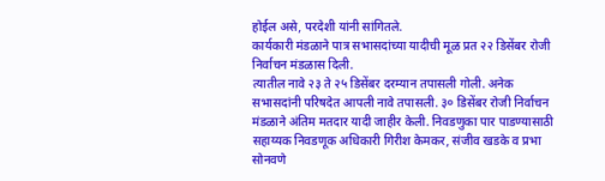होईल असे, परदेशी यांनी सांगितले.
कार्यकारी मंडळाने पात्र सभासदांच्या यादीची मूळ प्रत २२ डिसेंबर रोजी निर्वाचन मंडळास दिली.
त्यातील नावे २३ ते २५ डिसेंबर दरम्यान तपासली गोली. अनेक सभासदांनी परिषदेत आपली नावे तपासली. ३० डिसेंबर रोजी निर्वाचन मंडळाने अंतिम मतदार यादी जाहीर केली. निवडणुका पार पाडण्यासाठी सहाय्यक निवडणूक अधिकारी गिरीश केमकर, संजीव खडके व प्रभा सोनवणे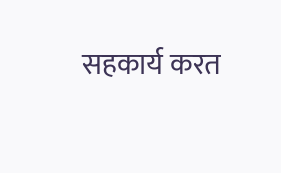सहकार्य करत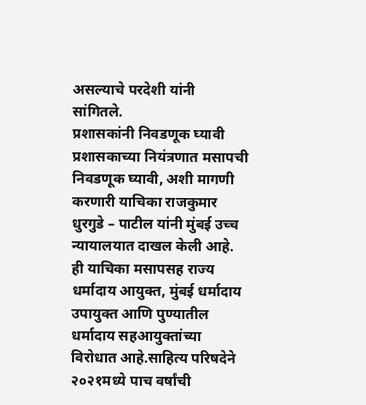असल्याचे परदेशी यांनी सांगितले.
प्रशासकांनी निवडणूक घ्यावी
प्रशासकाच्या नियंत्रणात मसापची निवडणूक घ्यावी, अशी मागणी करणारी याचिका राजकुमार धुरगुडे – पाटील यांनी मुंबई उच्च न्यायालयात दाखल केली आहे. ही याचिका मसापसह राज्य धर्मादाय आयुक्त, मुंबई धर्मादाय उपायुक्त आणि पुण्यातील धर्मादाय सहआयुक्तांच्या विरोधात आहे.साहित्य परिषदेने २०२१मध्ये पाच वर्षांची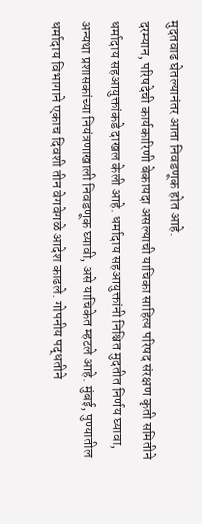मुदतवाढ घेतल्यानंतर आता निवडणूक होत आहे.
दरम्यान, परिषदेची कार्यकारिणी बेकायदा असल्याची याचिका साहित्य परिषद संरक्षण कृती समितीने धर्मादाय सहआयुक्तांकडे दाखल केली आहे. धर्मादाय सहआयुक्तांनी निश्चित मुदतीत निर्णय घ्यावा, अन्यथा प्रशासकांच्या नियंत्रणाखाली निवडणूक घ्यावी, असे याचिकेत म्हटले आहे. मुंबई, पुण्यातील धर्मादाय विभागाने एकाच दिवशी तीन वेगवेगळे आदेश काढले. गोपनीय पद्धतीने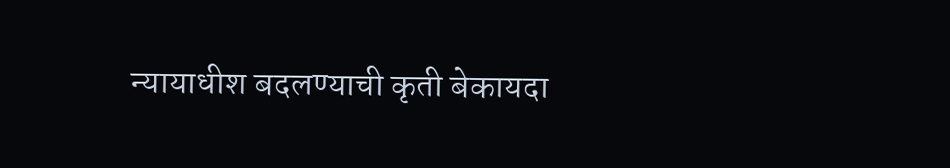न्यायाधीश बदलण्याची कृती बेकायदा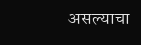असल्याचा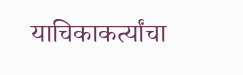याचिकाकर्त्यांचा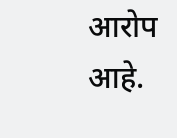आरोप आहे.